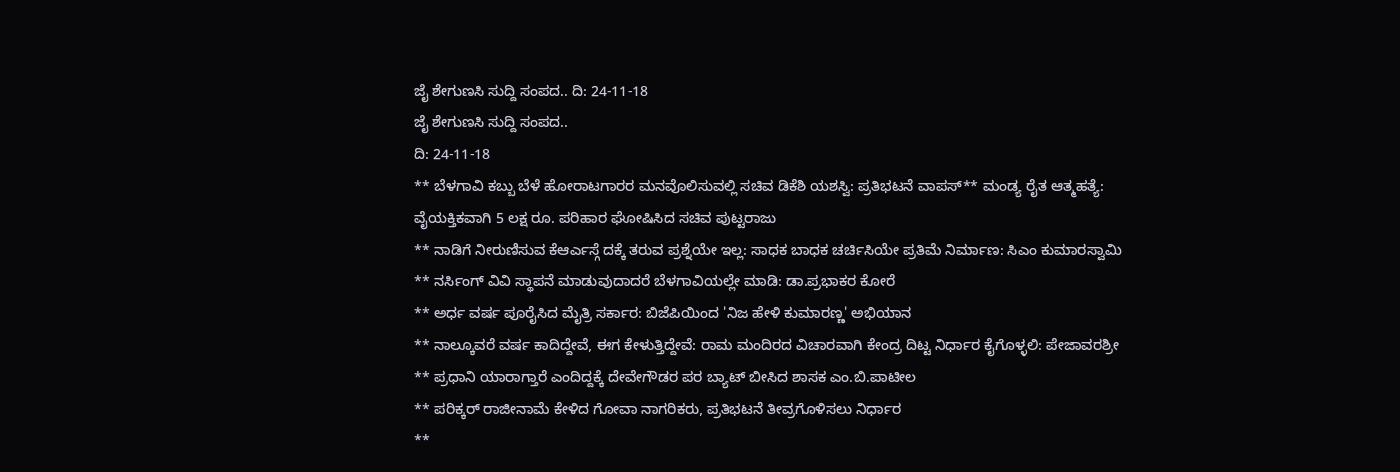ಜೈ ಶೇಗುಣಸಿ ಸುದ್ದಿ ಸಂಪದ.. ದಿ: 24-11-18
ಜೈ ಶೇಗುಣಸಿ ಸುದ್ದಿ ಸಂಪದ..
ದಿ: 24-11-18
** ಬೆಳಗಾವಿ ಕಬ್ಬು ಬೆಳೆ ಹೋರಾಟಗಾರರ ಮನವೊಲಿಸುವಲ್ಲಿ ಸಚಿವ ಡಿಕೆಶಿ ಯಶಸ್ವಿ: ಪ್ರತಿಭಟನೆ ವಾಪಸ್** ಮಂಡ್ಯ ರೈತ ಆತ್ಮಹತ್ಯೆ: ವೈಯಕ್ತಿಕವಾಗಿ 5 ಲಕ್ಷ ರೂ. ಪರಿಹಾರ ಘೋಷಿಸಿದ ಸಚಿವ ಪುಟ್ಟರಾಜು
** ನಾಡಿಗೆ ನೀರುಣಿಸುವ ಕೆಆರ್ಎಸ್ಗೆ ದಕ್ಕೆ ತರುವ ಪ್ರಶ್ನೆಯೇ ಇಲ್ಲ: ಸಾಧಕ ಬಾಧಕ ಚರ್ಚಿಸಿಯೇ ಪ್ರತಿಮೆ ನಿರ್ಮಾಣ: ಸಿಎಂ ಕುಮಾರಸ್ವಾಮಿ
** ನರ್ಸಿಂಗ್ ವಿವಿ ಸ್ಥಾಪನೆ ಮಾಡುವುದಾದರೆ ಬೆಳಗಾವಿಯಲ್ಲೇ ಮಾಡಿ: ಡಾ.ಪ್ರಭಾಕರ ಕೋರೆ
** ಅರ್ಧ ವರ್ಷ ಪೂರೈಸಿದ ಮೈತ್ರಿ ಸರ್ಕಾರ: ಬಿಜೆಪಿಯಿಂದ 'ನಿಜ ಹೇಳಿ ಕುಮಾರಣ್ಣ' ಅಭಿಯಾನ
** ನಾಲ್ಕೂವರೆ ವರ್ಷ ಕಾದಿದ್ದೇವೆ, ಈಗ ಕೇಳುತ್ತಿದ್ದೇವೆ: ರಾಮ ಮಂದಿರದ ವಿಚಾರವಾಗಿ ಕೇಂದ್ರ ದಿಟ್ಟ ನಿರ್ಧಾರ ಕೈಗೊಳ್ಳಲಿ: ಪೇಜಾವರಶ್ರೀ
** ಪ್ರಧಾನಿ ಯಾರಾಗ್ತಾರೆ ಎಂದಿದ್ದಕ್ಕೆ ದೇವೇಗೌಡರ ಪರ ಬ್ಯಾಟ್ ಬೀಸಿದ ಶಾಸಕ ಎಂ.ಬಿ.ಪಾಟೀಲ
** ಪರಿಕ್ಕರ್ ರಾಜೀನಾಮೆ ಕೇಳಿದ ಗೋವಾ ನಾಗರಿಕರು, ಪ್ರತಿಭಟನೆ ತೀವ್ರಗೊಳಿಸಲು ನಿರ್ಧಾರ
**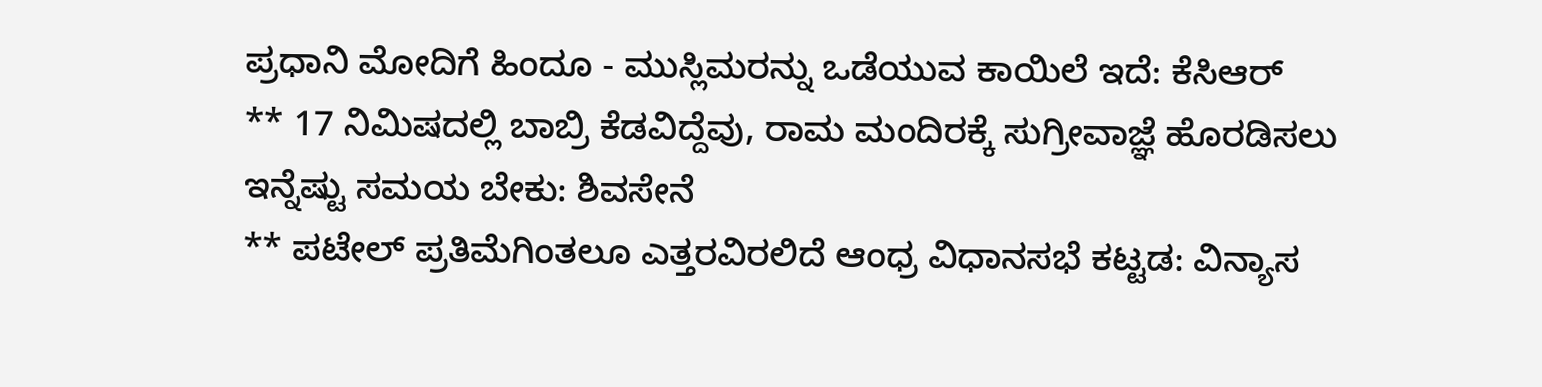ಪ್ರಧಾನಿ ಮೋದಿಗೆ ಹಿಂದೂ - ಮುಸ್ಲಿಮರನ್ನು ಒಡೆಯುವ ಕಾಯಿಲೆ ಇದೆ: ಕೆಸಿಆರ್
** 17 ನಿಮಿಷದಲ್ಲಿ ಬಾಬ್ರಿ ಕೆಡವಿದ್ದೆವು, ರಾಮ ಮಂದಿರಕ್ಕೆ ಸುಗ್ರೀವಾಜ್ಞೆ ಹೊರಡಿಸಲು ಇನ್ನೆಷ್ಟು ಸಮಯ ಬೇಕು: ಶಿವಸೇನೆ
** ಪಟೇಲ್ ಪ್ರತಿಮೆಗಿಂತಲೂ ಎತ್ತರವಿರಲಿದೆ ಆಂಧ್ರ ವಿಧಾನಸಭೆ ಕಟ್ಟಡ: ವಿನ್ಯಾಸ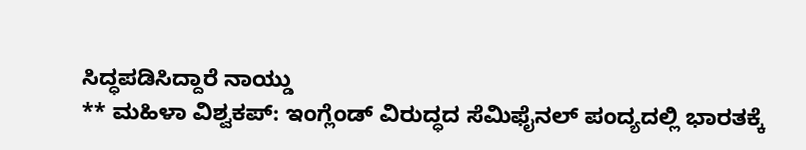ಸಿದ್ಧಪಡಿಸಿದ್ದಾರೆ ನಾಯ್ಡು
** ಮಹಿಳಾ ವಿಶ್ವಕಪ್: ಇಂಗ್ಲೆಂಡ್ ವಿರುದ್ಧದ ಸೆಮಿಫೈನಲ್ ಪಂದ್ಯದಲ್ಲಿ ಭಾರತಕ್ಕೆ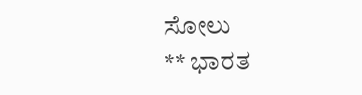ಸೋಲು
** ಭಾರತ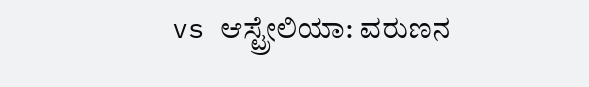vs ಆಸ್ಟ್ರೇಲಿಯಾ: ವರುಣನ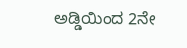ಅಡ್ಡಿಯಿಂದ 2ನೇ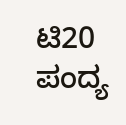ಟಿ20 ಪಂದ್ಯ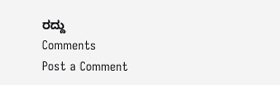ರದ್ದು
Comments
Post a Comment